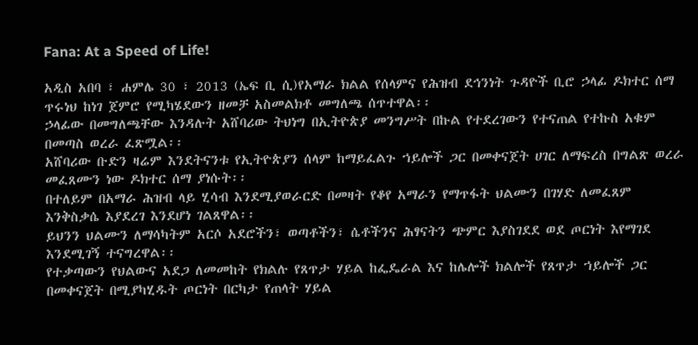Fana: At a Speed of Life!

አዲስ አበባ ፣ ሐምሌ 30 ፣ 2013 (ኤፍ ቢ ሲ)የአማራ ክልል የሰላምና የሕዝብ ደኅንነት ጉዳዮች ቢሮ ኃላፊ ዶክተር ሰማ ጥሩነህ ከነገ ጀምሮ የሚካሄደውን ዘመቻ አስመልክቶ መግለጫ ሰጥተዋል፡፡
ኃላፊው በመግለጫቸው እንዳሉት አሸባሪው ትህነግ በኢትዮጵያ መንግሥት በኩል የተደረገውን የተናጠል የተኩስ አቁም በመጣስ ወረራ ፈጽሟል፡፡
አሸባሪው ቡድን ዛሬም እንደትናንቱ የኢትዮጵያን ሰላም ከማይፈልጉ ኀይሎች ጋር በመቀናጀት ሀገር ለማፍረስ በግልጽ ወረራ መፈጸሙን ነው ዶክተር ሰማ ያነሱት፡፡
በተለይም በአማራ ሕዝብ ላይ ሂሳብ እንደሚያወራርድ በመዛት የቆየ አማራን የማጥፋት ህልሙን በገሃድ ለመፈጸም እንቅስቃሴ እያደረገ እንደሆነ ገልጸዋል፡፡
ይህንን ህልሙን ለማሳካትም አርሶ አደሮችን፣ ወጣቶችን፣ ሴቶችንና ሕፃናትን ጭምር እያስገደደ ወደ ጦርነት እየማገደ እንደሚገኝ ተናግረዋል፡፡
የተቃጣውን የህልውና አደጋ ለመመከት የክልሉ የጸጥታ ሃይል ከፌዴራል እና ከሌሎች ክልሎች የጸጥታ ኀይሎች ጋር በመቀናጀት በሚያካሂዱት ጦርነት በርካታ የጠላት ሃይል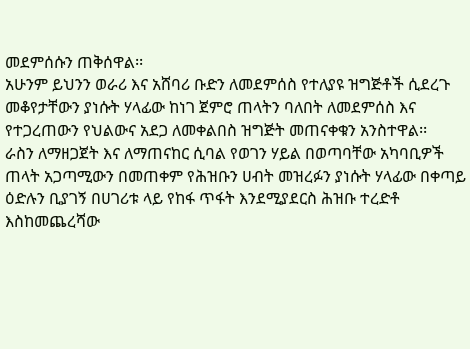መደምሰሱን ጠቅሰዋል፡፡
አሁንም ይህንን ወራሪ እና አሸባሪ ቡድን ለመደምሰስ የተለያዩ ዝግጅቶች ሲደረጉ መቆየታቸውን ያነሱት ሃላፊው ከነገ ጀምሮ ጠላትን ባለበት ለመደምሰስ እና የተጋረጠውን የህልውና አደጋ ለመቀልበስ ዝግጅት መጠናቀቁን አንስተዋል፡፡
ራስን ለማዘጋጀት እና ለማጠናከር ሲባል የወገን ሃይል በወጣባቸው አካባቢዎች ጠላት አጋጣሚውን በመጠቀም የሕዝቡን ሀብት መዝረፉን ያነሱት ሃላፊው በቀጣይ ዕድሉን ቢያገኝ በሀገሪቱ ላይ የከፋ ጥፋት እንደሚያደርስ ሕዝቡ ተረድቶ እስከመጨረሻው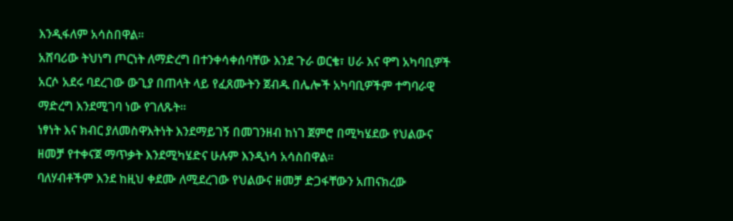እንዲፋለም አሳስበዋል፡፡
አሸባሪው ትህነግ ጦርነት ለማድረግ በተንቀሳቀሰባቸው እንደ ጉራ ወርቄ፣ ሀራ እና ዋግ አካባቢዎች አርሶ አደሩ ባደረገው ውጊያ በጠላት ላይ የፈጸሙትን ጀብዱ በሌሎች አካባቢዎችም ተግባራዊ ማድረግ እንደሚገባ ነው የገለጹት፡፡
ነፃነት እና ክብር ያለመስዋእትነት እንደማይገኝ በመገንዘብ ከነገ ጀምሮ በሚካሄደው የህልውና ዘመቻ የተቀናጀ ማጥቃት እንደሚካሄድና ሁሉም እንዲነሳ አሳስበዋል፡፡
ባለሃብቶችም እንደ ከዚህ ቀደሙ ለሚደረገው የህልውና ዘመቻ ድጋፋቸውን አጠናክረው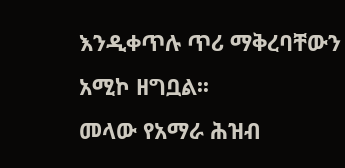እንዲቀጥሉ ጥሪ ማቅረባቸውን አሚኮ ዘግቧል፡፡
መላው የአማራ ሕዝብ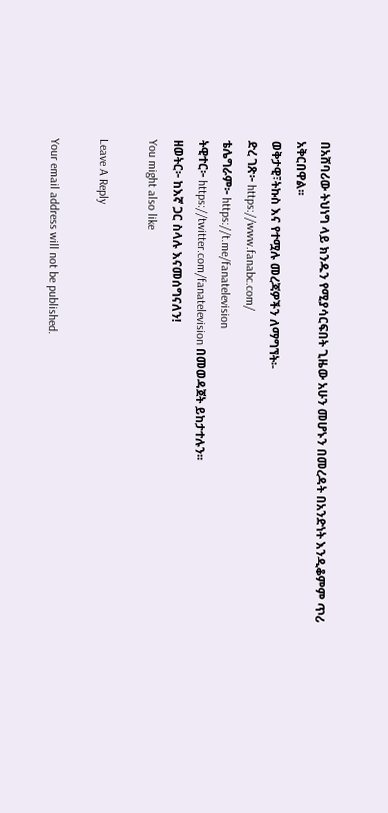በአሸባሪው ትህነግ ላይ ክንዱን የሚያሳርፍበት ጊዜው አሁን መሆኑን በመረዳት በአንድነት እንዲቆምም ጥሪ አቅርበዋል፡፡
ወቅታዊ፣ትኩስ እና የተሟሉ መረጃዎችን ለማግኘት፡-
ድረ ገጽ፦ https://www.fanabc.com/
ቴሌግራም፦ https://t.me/fanatelevision
ትዊተር፦ https://twitter.com/fanatelevision በመወዳጀት ይከታተሉን፡፡
ዘወትር፦ ከእኛ ጋር ስላሉ እናመሰግናለን!
You might also like

Leave A Reply

Your email address will not be published.